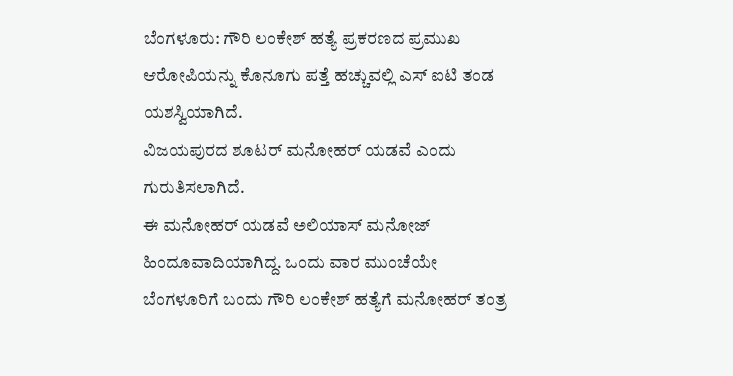ಬೆಂಗಳೂರು: ಗೌರಿ ಲಂಕೇಶ್ ಹತ್ಯೆ ಪ್ರಕರಣದ ಪ್ರಮುಖ ಆರೋಪಿಯನ್ನು ಕೊನೂಗು ಪತ್ತೆ ಹಚ್ಚುವಲ್ಲಿ ಎಸ್ ಐಟಿ ತಂಡ ಯಶಸ್ವಿಯಾಗಿದೆ.
ವಿಜಯಪುರದ ಶೂಟರ್ ಮನೋಹರ್ ಯಡವೆ ಎಂದು ಗುರುತಿಸಲಾಗಿದೆ.
ಈ ಮನೋಹರ್ ಯಡವೆ ಅಲಿಯಾಸ್ ಮನೋಜ್ ಹಿಂದೂವಾದಿಯಾಗಿದ್ದ. ಒಂದು ವಾರ ಮುಂಚೆಯೇ ಬೆಂಗಳೂರಿಗೆ ಬಂದು ಗೌರಿ ಲಂಕೇಶ್ ಹತ್ಯೆಗೆ ಮನೋಹರ್ ತಂತ್ರ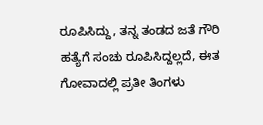ರೂಪಿಸಿದ್ದು, ತನ್ನ ತಂಡದ ಜತೆ ಗೌರಿ ಹತ್ಯೆಗೆ ಸಂಚು ರೂಪಿಸಿದ್ದಲ್ಲದೆ, ಈತ ಗೋವಾದಲ್ಲಿ ಪ್ರತೀ ತಿಂಗಳು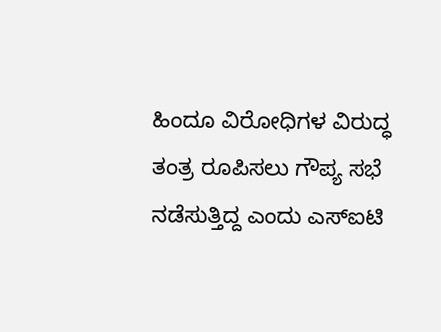ಹಿಂದೂ ವಿರೋಧಿಗಳ ವಿರುದ್ಧ ತಂತ್ರ ರೂಪಿಸಲು ಗೌಪ್ಯ ಸಭೆ ನಡೆಸುತ್ತಿದ್ದ ಎಂದು ಎಸ್ಐಟಿ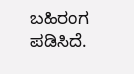ಬಹಿರಂಗ ಪಡಿಸಿದೆ.